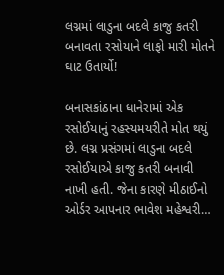લગ્નમાં લાડુના બદલે કાજુ કતરી બનાવતા રસોયાને લાફો મારી મોતને ઘાટ ઉતાર્યો!

બનાસકાંઠાના ધાનેરામાં એક રસોઈયાનું રહસ્યમયરીતે મોત થયું છે. લગ્ન પ્રસંગમાં લાડુના બદલે રસોઈયાએ કાજુ કતરી બનાવી નાખી હતી. જેના કારણે મીઠાઈનો ઓર્ડર આપનાર ભાવેશ મહેશ્વરી…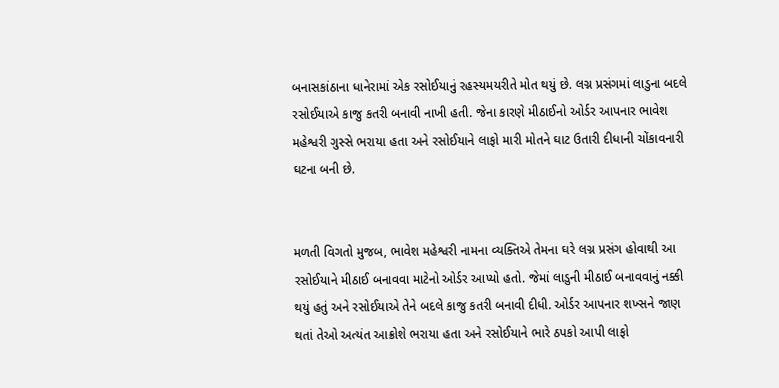બનાસકાંઠાના ધાનેરામાં એક રસોઈયાનું રહસ્યમયરીતે મોત થયું છે. લગ્ન પ્રસંગમાં લાડુના બદલે રસોઈયાએ કાજુ કતરી બનાવી નાખી હતી. જેના કારણે મીઠાઈનો ઓર્ડર આપનાર ભાવેશ મહેશ્વરી ગુસ્સે ભરાયા હતા અને રસોઈયાને લાફો મારી મોતને ઘાટ ઉતારી દીધાની ચોંકાવનારી ઘટના બની છે.


મળતી વિગતો મુજબ, ભાવેશ મહેશ્વરી નામના વ્યક્તિએ તેમના ઘરે લગ્ન પ્રસંગ હોવાથી આ રસોઈયાને મીઠાઈ બનાવવા માટેનો ઓર્ડર આપ્યો હતો. જેમાં લાડુની મીઠાઈ બનાવવાનું નક્કી થયું હતું અને રસોઈયાએ તેને બદલે કાજુ કતરી બનાવી દીધી. ઓર્ડર આપનાર શખ્સને જાણ થતાં તેઓ અત્યંત આક્રોશે ભરાયા હતા અને રસોઈયાને ભારે ઠપકો આપી લાફો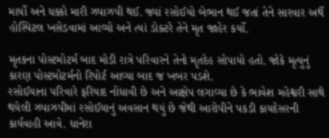માર્યો અને ધક્કો મારી ઝપાઝપી થઈ. જ્યાં રસોઈયો બેભાન થઈ જતાં તેને સારવાર અર્થે હોસ્પિટલ ખસેડવામાં આવ્યો અને ત્યાં ડોક્ટરે તેને મૃત જાહેર કર્યો.

મૃતકના પોસ્ટમોટર્મ બાદ મોડી રાત્રે પરિવારને તેનો મૃતદેહ સોપાયો હતો. જોકે મૃત્યુનું કારણ પોસ્ટમોટર્મનો રિપોર્ટ આવ્યા બાદ જ ખબર પડશે.
રસોઈયાના પરિવારે ફરિયાદ નોંધાવી છે અને આક્ષેપ લગાવ્યા છે કે ભાવેશ મહેશ્વરી સાથે થયેલી ઝપાઝપીમાં રસોઈયાનું અવસાન થયું છે જેથી આરોપીને પકડી કાયદેસરની કાર્યવાહી આવે. ધાનેરા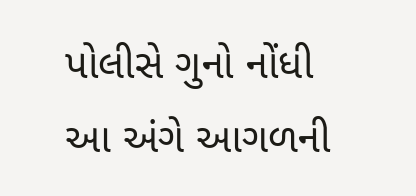પોલીસે ગુનો નોંધી આ અંગે આગળની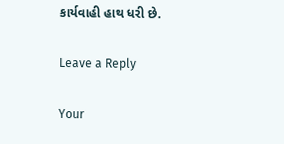કાર્યવાહી હાથ ધરી છે.

Leave a Reply

Your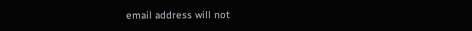email address will not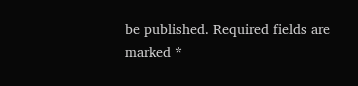be published. Required fields are marked *